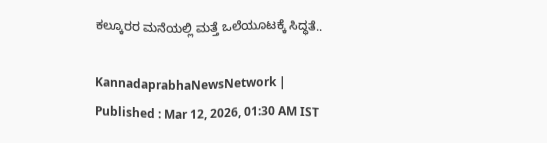ಕಲ್ಕೂರರ ಮನೆಯಲ್ಲಿ ಮತ್ತೆ ಒಲೆಯೂಟಕ್ಕೆ ಸಿದ್ಧತೆ..

KannadaprabhaNewsNetwork |
Published : Mar 12, 2026, 01:30 AM IST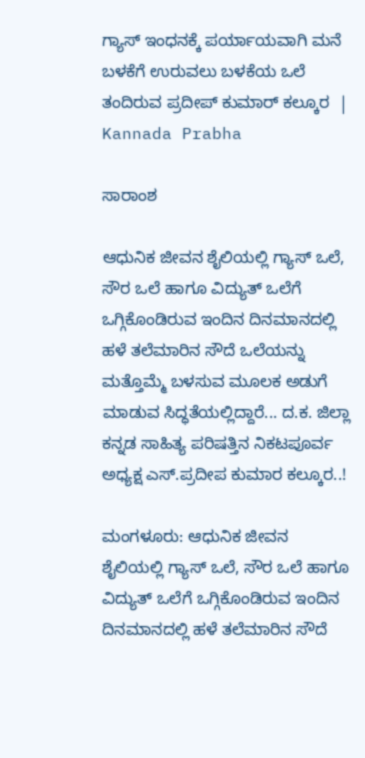ಗ್ಯಾಸ್‌ ಇಂಧನಕ್ಕೆ ಪರ್ಯಾಯವಾಗಿ ಮನೆ ಬಳಕೆಗೆ ಉರುವಲು ಬಳಕೆಯ ಒಲೆ ತಂದಿರುವ ಪ್ರದೀಪ್‌ ಕುಮಾರ್‌ ಕಲ್ಕೂರ  | Kannada Prabha

ಸಾರಾಂಶ

ಆಧುನಿಕ ಜೀವನ ಶೈಲಿಯಲ್ಲಿ ಗ್ಯಾಸ್ ಒಲೆ, ಸೌರ ಒಲೆ ಹಾಗೂ ವಿದ್ಯುತ್ ಒಲೆಗೆ ಒಗ್ಗಿಕೊಂಡಿರುವ ಇಂದಿನ ದಿನಮಾನದಲ್ಲಿ ಹಳೆ ತಲೆಮಾರಿನ ಸೌದೆ ಒಲೆಯನ್ನು ಮತ್ತೊಮ್ಮೆ ಬಳಸುವ ಮೂಲಕ ಅಡುಗೆ ಮಾಡುವ ಸಿದ್ಧತೆಯಲ್ಲಿದ್ದಾರೆ... ದ.ಕ. ಜಿಲ್ಲಾ ಕನ್ನಡ ಸಾಹಿತ್ಯ ಪರಿಷತ್ತಿನ ನಿಕಟಪೂರ್ವ ಅಧ್ಯಕ್ಷ ಎಸ್.ಪ್ರದೀಪ ಕುಮಾರ ಕಲ್ಕೂರ..!

ಮಂಗಳೂರು: ಆಧುನಿಕ ಜೀವನ ಶೈಲಿಯಲ್ಲಿ ಗ್ಯಾಸ್ ಒಲೆ, ಸೌರ ಒಲೆ ಹಾಗೂ ವಿದ್ಯುತ್ ಒಲೆಗೆ ಒಗ್ಗಿಕೊಂಡಿರುವ ಇಂದಿನ ದಿನಮಾನದಲ್ಲಿ ಹಳೆ ತಲೆಮಾರಿನ ಸೌದೆ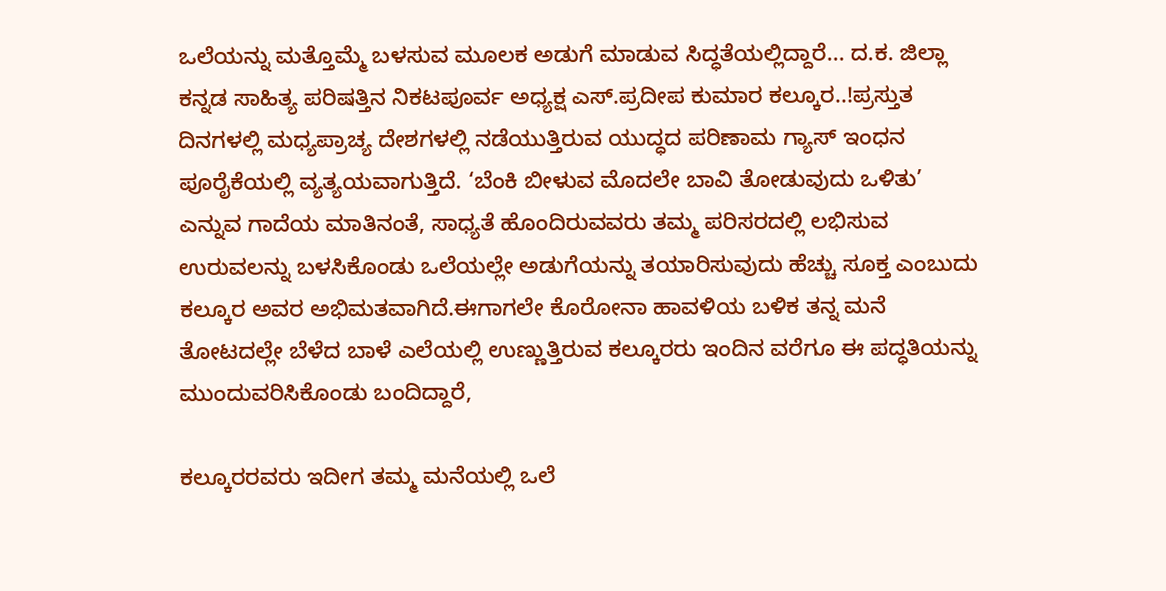ಒಲೆಯನ್ನು ಮತ್ತೊಮ್ಮೆ ಬಳಸುವ ಮೂಲಕ ಅಡುಗೆ ಮಾಡುವ ಸಿದ್ಧತೆಯಲ್ಲಿದ್ದಾರೆ... ದ.ಕ. ಜಿಲ್ಲಾ ಕನ್ನಡ ಸಾಹಿತ್ಯ ಪರಿಷತ್ತಿನ ನಿಕಟಪೂರ್ವ ಅಧ್ಯಕ್ಷ ಎಸ್.ಪ್ರದೀಪ ಕುಮಾರ ಕಲ್ಕೂರ..!ಪ್ರಸ್ತುತ ದಿನಗಳಲ್ಲಿ ಮಧ್ಯಪ್ರಾಚ್ಯ ದೇಶಗಳಲ್ಲಿ ನಡೆಯುತ್ತಿರುವ ಯುದ್ಧದ ಪರಿಣಾಮ ಗ್ಯಾಸ್ ಇಂಧನ ಪೂರೈಕೆಯಲ್ಲಿ ವ್ಯತ್ಯಯವಾಗುತ್ತಿದೆ. ‘ಬೆಂಕಿ ಬೀಳುವ ಮೊದಲೇ ಬಾವಿ ತೋಡುವುದು ಒಳಿತು’ ಎನ್ನುವ ಗಾದೆಯ ಮಾತಿನಂತೆ, ಸಾಧ್ಯತೆ ಹೊಂದಿರುವವರು ತಮ್ಮ ಪರಿಸರದಲ್ಲಿ ಲಭಿಸುವ ಉರುವಲನ್ನು ಬಳಸಿಕೊಂಡು ಒಲೆಯಲ್ಲೇ ಅಡುಗೆಯನ್ನು ತಯಾರಿಸುವುದು ಹೆಚ್ಚು ಸೂಕ್ತ ಎಂಬುದು ಕಲ್ಕೂರ ಅವರ ಅಭಿಮತವಾಗಿದೆ.ಈಗಾಗಲೇ ಕೊರೋನಾ ಹಾವಳಿಯ ಬಳಿಕ ತನ್ನ ಮನೆ ತೋಟದಲ್ಲೇ ಬೆಳೆದ ಬಾಳೆ ಎಲೆಯಲ್ಲಿ ಉಣ್ಣುತ್ತಿರುವ ಕಲ್ಕೂರರು ಇಂದಿನ ವರೆಗೂ ಈ ಪದ್ಧತಿಯನ್ನು ಮುಂದುವರಿಸಿಕೊಂಡು ಬಂದಿದ್ದಾರೆ,

ಕಲ್ಕೂರರವರು ಇದೀಗ ತಮ್ಮ ಮನೆಯಲ್ಲಿ ಒಲೆ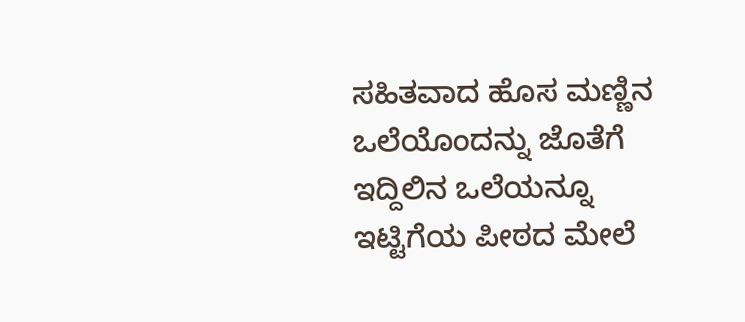ಸಹಿತವಾದ ಹೊಸ ಮಣ್ಣಿನ ಒಲೆಯೊಂದನ್ನು ಜೊತೆಗೆ ಇದ್ದಿಲಿನ ಒಲೆಯನ್ನೂ ಇಟ್ಟಿಗೆಯ ಪೀಠದ ಮೇಲೆ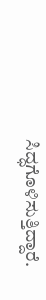ಸಿದ್ಧಗೊಳಿಸುತ್ತಿದ್ದಾರೆ.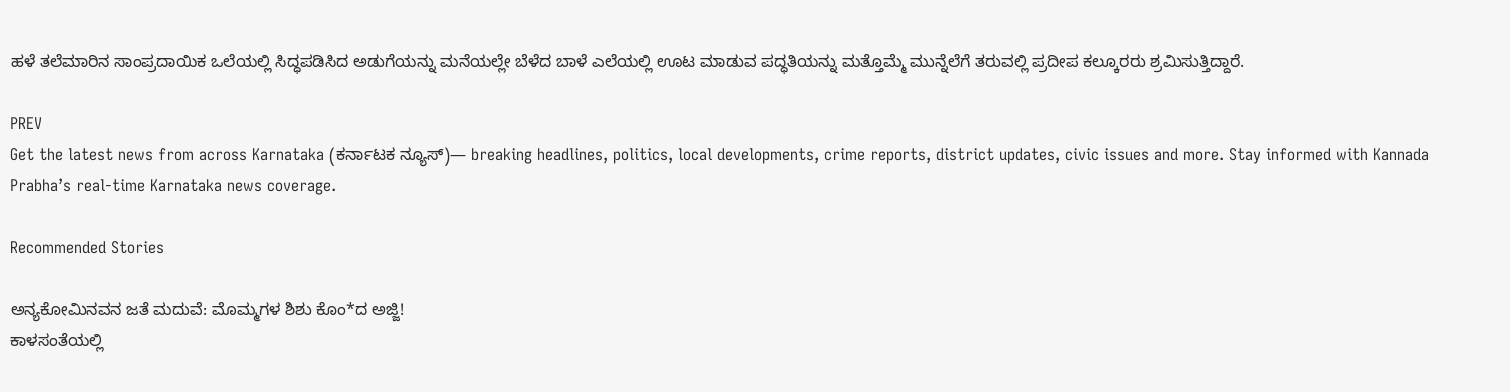ಹಳೆ ತಲೆಮಾರಿನ ಸಾಂಪ್ರದಾಯಿಕ ಒಲೆಯಲ್ಲಿ ಸಿದ್ಧಪಡಿಸಿದ ಅಡುಗೆಯನ್ನು ಮನೆಯಲ್ಲೇ ಬೆಳೆದ ಬಾಳೆ ಎಲೆಯಲ್ಲಿ ಊಟ ಮಾಡುವ ಪದ್ಧತಿಯನ್ನು ಮತ್ತೊಮ್ಮೆ ಮುನ್ನೆಲೆಗೆ ತರುವಲ್ಲಿ ಪ್ರದೀಪ ಕಲ್ಕೂರರು ಶ್ರಮಿಸುತ್ತಿದ್ದಾರೆ.

PREV
Get the latest news from across Karnataka (ಕರ್ನಾಟಕ ನ್ಯೂಸ್)— breaking headlines, politics, local developments, crime reports, district updates, civic issues and more. Stay informed with Kannada Prabha’s real‑time Karnataka news coverage.

Recommended Stories

ಅನ್ಯಕೋಮಿನವನ ಜತೆ ಮದುವೆ: ಮೊಮ್ಮಗಳ ಶಿಶು ಕೊಂ*ದ ಅಜ್ಜಿ!
ಕಾಳಸಂತೆಯಲ್ಲಿ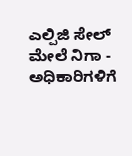ಎಲ್ಪಿಜಿ ಸೇಲ್‌ ಮೇಲೆ ನಿಗಾ - ಅಧಿಕಾರಿಗಳಿಗೆ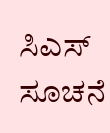ಸಿಎಸ್‌ ಸೂಚನೆ